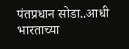पंतप्रधान सोडा..आधी भारताच्या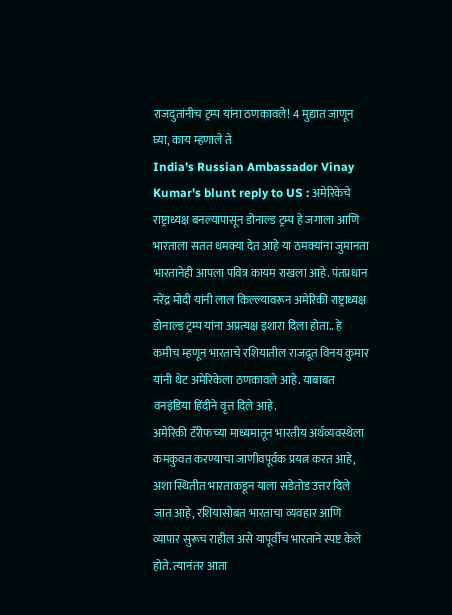राजदुतांनीच ट्रम्प यांना ठणकावले! 4 मुद्यात जाणून घ्या, काय म्हणाले ते
India's Russian Ambassador Vinay Kumar's blunt reply to US : अमेरिकेचे राष्ट्राध्यक्ष बनल्यापासून डोनाल्ड ट्रम्प हे जगाला आणि भारताला सतत धमक्या देत आहे या ठमक्यांना जुमानता भारतानेही आपला पवित्र कायम राखला आहे. पंतप्रधान नरेंद्र मोदी यांनी लाल किल्ल्यावरून अमेरिकी राष्ट्राध्यक्ष डोनाल्ड ट्रम्प यांना अप्रत्यक्ष इशारा दिला होता.. हे कमीच म्हणून भारताचे रशियातील राजदूत विनय कुमार यांनी थेट अमेरिकेला ठणकावले आहे. याबाबत वनइंडिया हिंदीने वृत्त दिले आहे.
अमेरिकी टॅरीफच्या माध्यमातून भारतीय अर्थव्यवस्थेला कमकुवत करण्याचा जाणीवपूर्वक प्रयत्न करत आहे, अशा स्थितीत भारताकडून याला सडेतोड उत्तर दिले जात आहे, रशियासोबत भारताचा व्यवहार आणि व्यापार सुरूच राहील असे यापूर्वीच भारताने स्पष्ट केले होते. त्यानंतर आता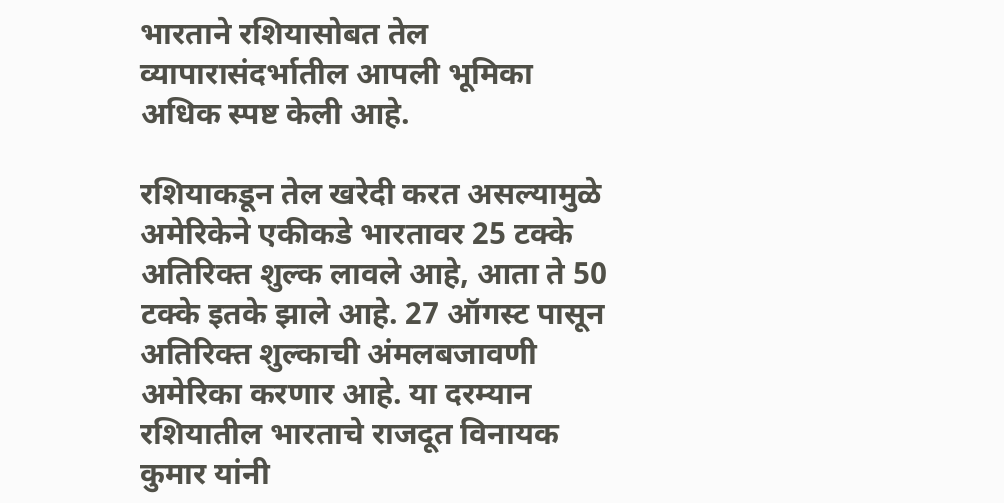भारताने रशियासोबत तेल व्यापारासंदर्भातील आपली भूमिका अधिक स्पष्ट केली आहे.

रशियाकडून तेल खरेदी करत असल्यामुळे अमेरिकेने एकीकडे भारतावर 25 टक्के अतिरिक्त शुल्क लावले आहे, आता ते 50 टक्के इतके झाले आहे. 27 ऑगस्ट पासून अतिरिक्त शुल्काची अंमलबजावणी अमेरिका करणार आहे. या दरम्यान रशियातील भारताचे राजदूत विनायक कुमार यांनी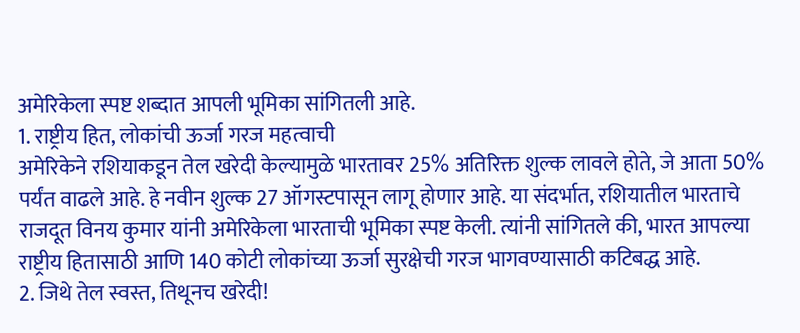अमेरिकेला स्पष्ट शब्दात आपली भूमिका सांगितली आहे.
1. राष्ट्रीय हित, लोकांची ऊर्जा गरज महत्वाची
अमेरिकेने रशियाकडून तेल खरेदी केल्यामुळे भारतावर 25% अतिरिक्त शुल्क लावले होते, जे आता 50% पर्यंत वाढले आहे. हे नवीन शुल्क 27 ऑगस्टपासून लागू होणार आहे. या संदर्भात, रशियातील भारताचे राजदूत विनय कुमार यांनी अमेरिकेला भारताची भूमिका स्पष्ट केली. त्यांनी सांगितले की, भारत आपल्या राष्ट्रीय हितासाठी आणि 140 कोटी लोकांच्या ऊर्जा सुरक्षेची गरज भागवण्यासाठी कटिबद्ध आहे.
2. जिथे तेल स्वस्त, तिथूनच खरेदी!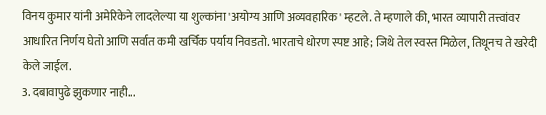विनय कुमार यांनी अमेरिकेने लादलेल्या या शुल्कांना 'अयोग्य आणि अव्यवहारिक' म्हटले. ते म्हणाले की, भारत व्यापारी तत्त्वांवर आधारित निर्णय घेतो आणि सर्वात कमी खर्चिक पर्याय निवडतो. भारताचे धोरण स्पष्ट आहे; जिथे तेल स्वस्त मिळेल, तिथूनच ते खरेदी केले जाईल.
3. दबावापुढे झुकणार नाही...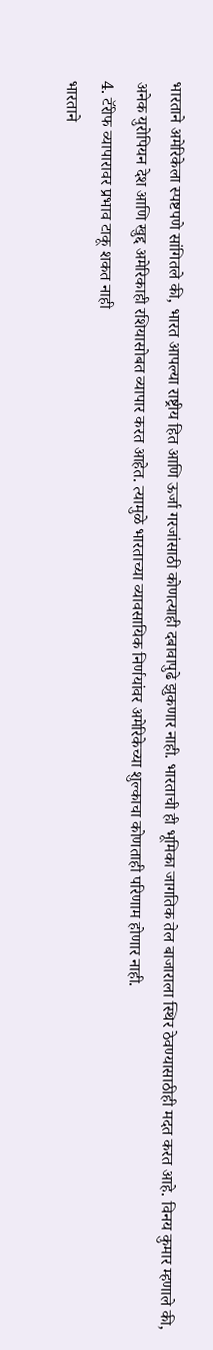भारताने अमेरिकेला स्पष्टपणे सांगितले की, भारत आपल्या राष्ट्रीय हित आणि ऊर्जा गरजांसाठी कोणत्याही दबावापुढे झुकणार नाही. भारताची ही भूमिका जागतिक तेल बाजाराला स्थिर ठेवण्यासाठीही मदत करत आहे. विनय कुमार म्हणाले की, अनेक युरोपियन देश आणि खुद्द अमेरिकाही रशियासोबत व्यापार करत आहेत. त्यामुळे भारताच्या व्यावसायिक निर्णयांवर अमेरिकेच्या शुल्काचा कोणताही परिणाम होणार नाही.
4. टॅरीफ व्यापारावर प्रभाव टाकू शकत नाही
भारताने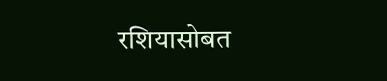रशियासोबत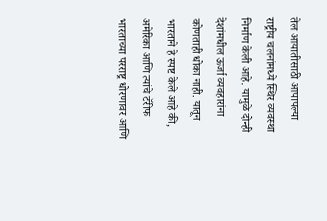तेल आयातीसाठी आपापल्या राष्ट्रीय चलनांमध्ये स्थिर व्यवस्था निर्माण केली आहे. यामुळे दोन्ही देशांमधील ऊर्जा व्यवहारांना कोणताही धोका नाही. यातून भारताने हे स्पष्ट केले आहे की, अमेरिका आणि त्यांचे टॅरीफ भारताच्या परराष्ट्र धोरणावर आणि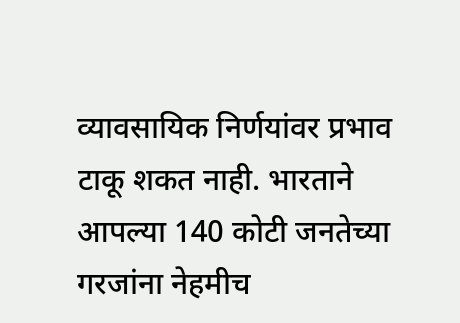व्यावसायिक निर्णयांवर प्रभाव टाकू शकत नाही. भारताने आपल्या 140 कोटी जनतेच्या गरजांना नेहमीच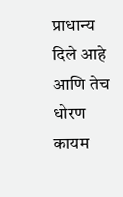प्राधान्य दिले आहे आणि तेच धोरण कायम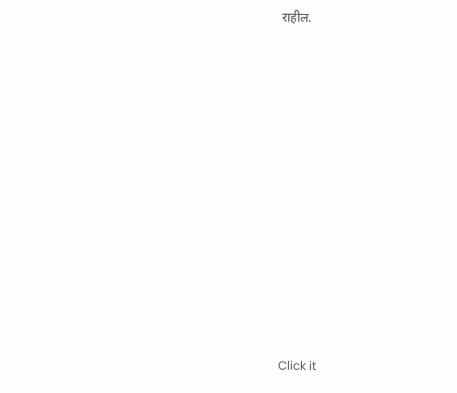राहील.












Click it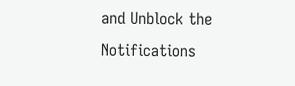and Unblock the Notifications